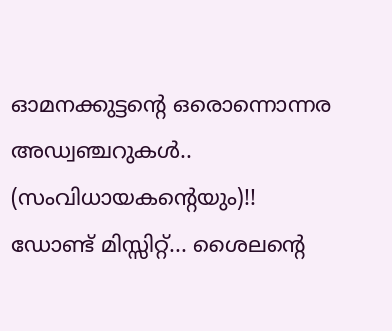ഓമനക്കുട്ടന്റെ ഒരൊന്നൊന്നര അഡ്വഞ്ചറുകൾ.. (സംവിധായകന്റെയും)!! ഡോണ്ട് മിസ്സിറ്റ്... ശൈലന്റെ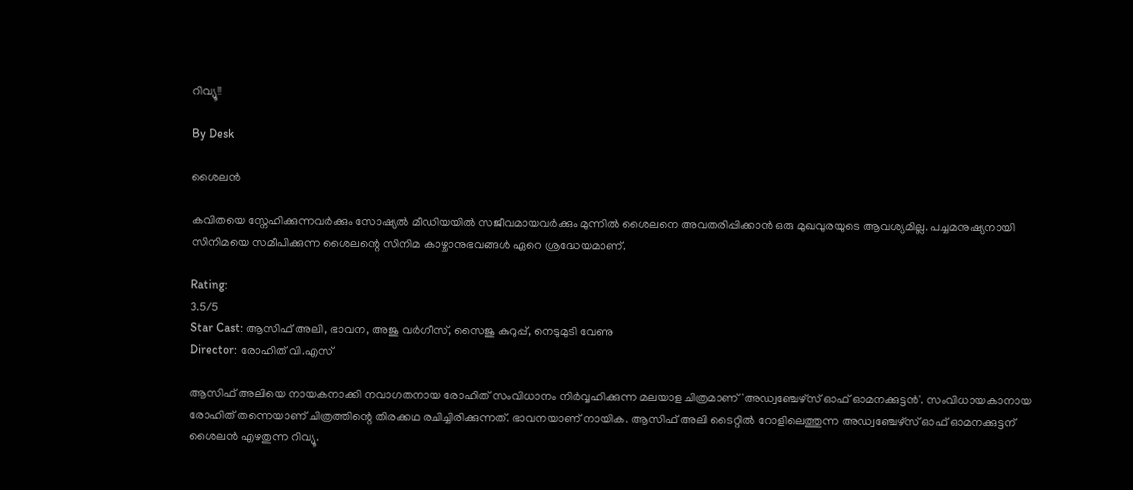റിവ്യൂ!!

By Desk

ശൈലൻ

കവിതയെ സ്നേഹിക്കുന്നവർക്കും സോഷ്യൽ മീഡിയയിൽ സജീവമായവർക്കും മുന്നിൽ ശൈലനെ അവതരിപ്പിക്കാൻ ഒരു മുഖവുരയുടെ ആവശ്യമില്ല. പച്ചമനുഷ്യനായി സിനിമയെ സമീപിക്കുന്ന ശൈലന്റെ സിനിമ കാഴ്ചാനുഭവങ്ങൾ ഏറെ ശ്രദ്ധേയമാണ്.

Rating:
3.5/5
Star Cast: ആസിഫ് അലി, ഭാവന, അജു വര്‍ഗീസ്, സൈജു കുറുപ്പ്, നെടുമുടി വേണു
Director: രോഹിത് വി.എസ്

ആസിഫ് അലിയെ നായകനാക്കി നവാഗതനായ രോഹിത് സംവിധാനം നിര്‍വ്വഹിക്കുന്ന മലയാള ചിത്രമാണ് 'അഡ്വഞ്ചേഴ്‌സ് ഓഫ് ഓമനക്കുട്ടന്‍'. സംവിധായകാനായ രോഹിത് തന്നെയാണ് ചിത്രത്തിന്റെ തിരക്കഥ രചിച്ചിരിക്കുന്നത്. ഭാവനയാണ് നായിക. ആസിഫ് അലി ടൈറ്റിൽ റോളിലെത്തുന്ന അഡ്വഞ്ചേഴ്സ് ഓഫ് ഓമനക്കുട്ടന് ശൈലൻ എഴതുന്ന റിവ്യൂ.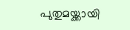പുതുമയ്ക്കായി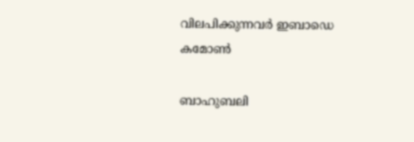വിലപിക്കുന്നവർ ഇബാഡെ കമോൺ

ബാഹുബലി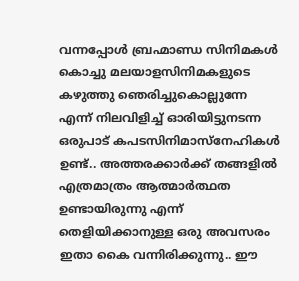വന്നപ്പോൾ ബ്രഹ്മാണ്ഡ സിനിമകൾ കൊച്ചു മലയാളസിനിമകളുടെ കഴുത്തു ഞെരിച്ചുകൊല്ലുന്നേ എന്ന് നിലവിളിച്ച് ഓരിയിട്ടുനടന്ന ഒരുപാട് കപടസിനിമാസ്നേഹികൾ ഉണ്ട്.. അത്തരക്കാർക്ക് തങ്ങളിൽ എത്രമാത്രം ആത്മാർത്ഥത ഉണ്ടായിരുന്നു എന്ന് തെളിയിക്കാനുള്ള ഒരു അവസരം ഇതാ കൈ വന്നിരിക്കുന്നു.. ഈ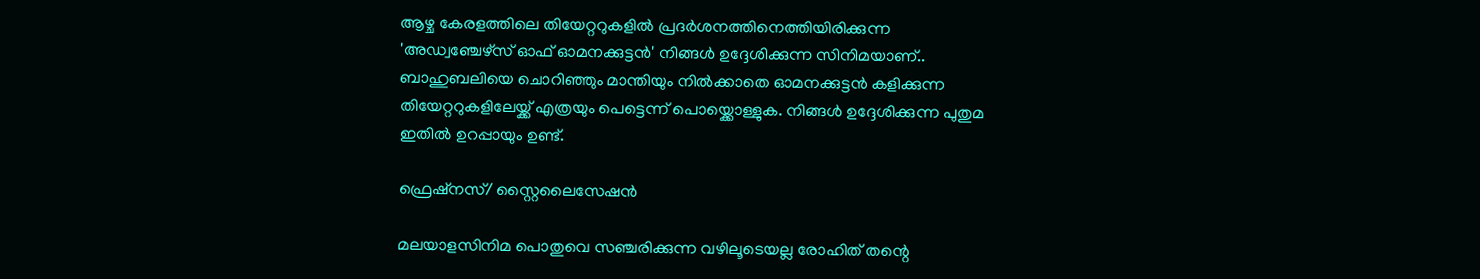ആഴ്ച കേരളത്തിലെ തിയേറ്ററുകളിൽ പ്രദർശനത്തിനെത്തിയിരിക്കുന്ന 'അഡ്വഞ്ചേഴ്സ് ഓഫ് ഓമനക്കുട്ടൻ' നിങ്ങൾ ഉദ്ദേശിക്കുന്ന സിനിമയാണ്.. ബാഹുബലിയെ ചൊറിഞ്ഞും മാന്തിയും നിൽക്കാതെ ഓമനക്കുട്ടൻ കളിക്കുന്ന തിയേറ്ററുകളിലേയ്ക്ക് എത്രയും പെട്ടെന്ന് പൊയ്ക്കൊള്ളുക. നിങ്ങൾ ഉദ്ദേശിക്കുന്ന പുതുമ ഇതിൽ ഉറപ്പായും ഉണ്ട്.

ഫ്രെഷ്നസ്/ സ്റ്റൈലൈസേഷൻ

മലയാളസിനിമ പൊതുവെ സഞ്ചരിക്കുന്ന വഴിലൂടെയല്ല രോഹിത് തന്റെ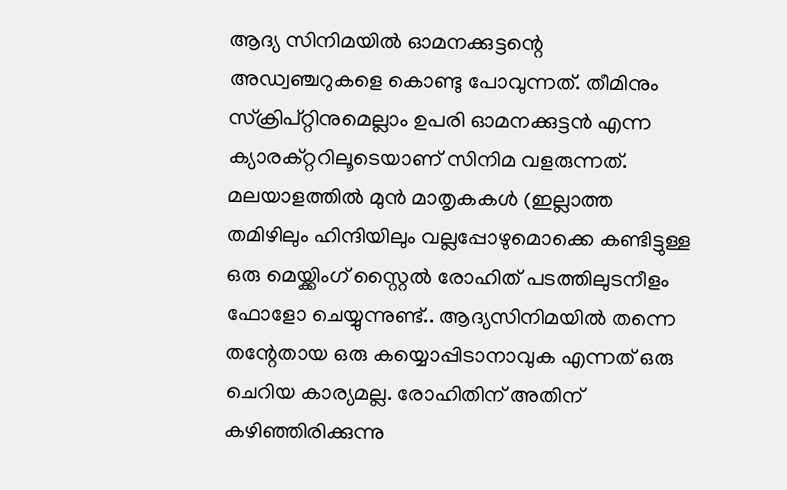ആദ്യ സിനിമയിൽ ഓമനക്കുട്ടന്റെ അഡ്വഞ്ചറുകളെ കൊണ്ടു പോവുന്നത്. തീമിനും സ്ക്രിപ്റ്റിനുമെല്ലാം ഉപരി ഓമനക്കുട്ടൻ എന്ന ക്യാരക്റ്ററിലൂടെയാണ് സിനിമ വളരുന്നത്. മലയാളത്തിൽ മുൻ മാതൃകകൾ (ഇല്ലാത്ത തമിഴിലും ഹിന്ദിയിലും വല്ലപ്പോഴുമൊക്കെ കണ്ടിട്ടുള്ള ഒരു മെയ്ക്കിംഗ് സ്റ്റൈൽ രോഹിത് പടത്തിലുടനീളം ഫോളോ ചെയ്യുന്നുണ്ട്.. ആദ്യസിനിമയിൽ തന്നെ തന്റേതായ ഒരു കയ്യൊപ്പിടാനാവുക എന്നത് ഒരു ചെറിയ കാര്യമല്ല. രോഹിതിന് അതിന് കഴിഞ്ഞിരിക്കുന്നു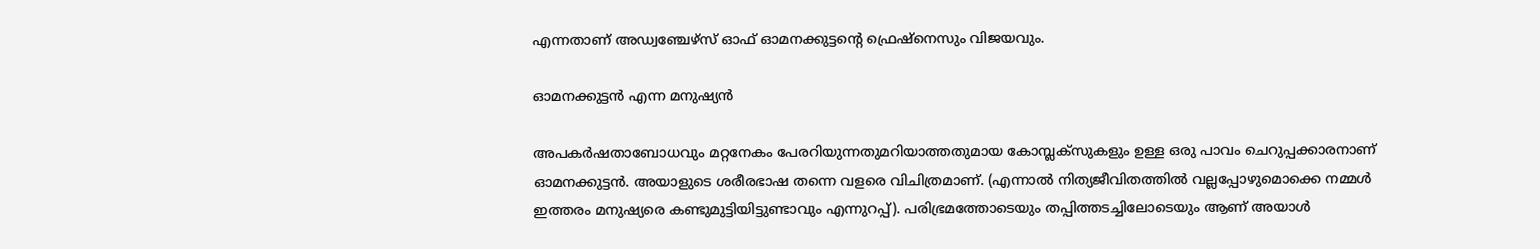എന്നതാണ് അഡ്വഞ്ചേഴ്സ് ഓഫ് ഓമനക്കുട്ടന്റെ ഫ്രെഷ്നെസും വിജയവും.

ഓമനക്കുട്ടൻ എന്ന മനുഷ്യൻ

അപകർഷതാബോധവും മറ്റനേകം പേരറിയുന്നതുമറിയാത്തതുമായ കോമ്പ്ലക്സുകളും ഉള്ള ഒരു പാവം ചെറുപ്പക്കാരനാണ് ഓമനക്കുട്ടൻ. അയാളുടെ ശരീരഭാഷ തന്നെ വളരെ വിചിത്രമാണ്. (എന്നാൽ നിത്യജീവിതത്തിൽ വല്ലപ്പോഴുമൊക്കെ നമ്മൾ ഇത്തരം മനുഷ്യരെ കണ്ടുമുട്ടിയിട്ടുണ്ടാവും എന്നുറപ്പ്). പരിഭ്രമത്തോടെയും തപ്പിത്തടച്ചിലോടെയും ആണ് അയാൾ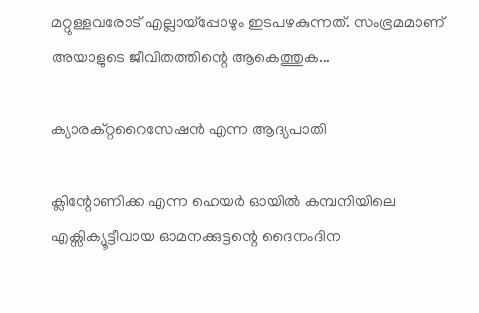മറ്റുള്ളവരോട് എല്ലായ്പ്പോഴും ഇടപഴകുന്നത്. സംഭ്രമമാണ് അയാളുടെ ജീവിതത്തിന്റെ ആകെത്തുക...

ക്യാരക്റ്ററൈസേഷൻ എന്ന ആദ്യപാതി

ക്ലിന്റോണിക്ക എന്ന ഹെയർ ഓയിൽ കമ്പനിയിലെ എക്സിക്യൂട്ടീവായ ഓമനക്കുട്ടന്റെ ദൈനംദിന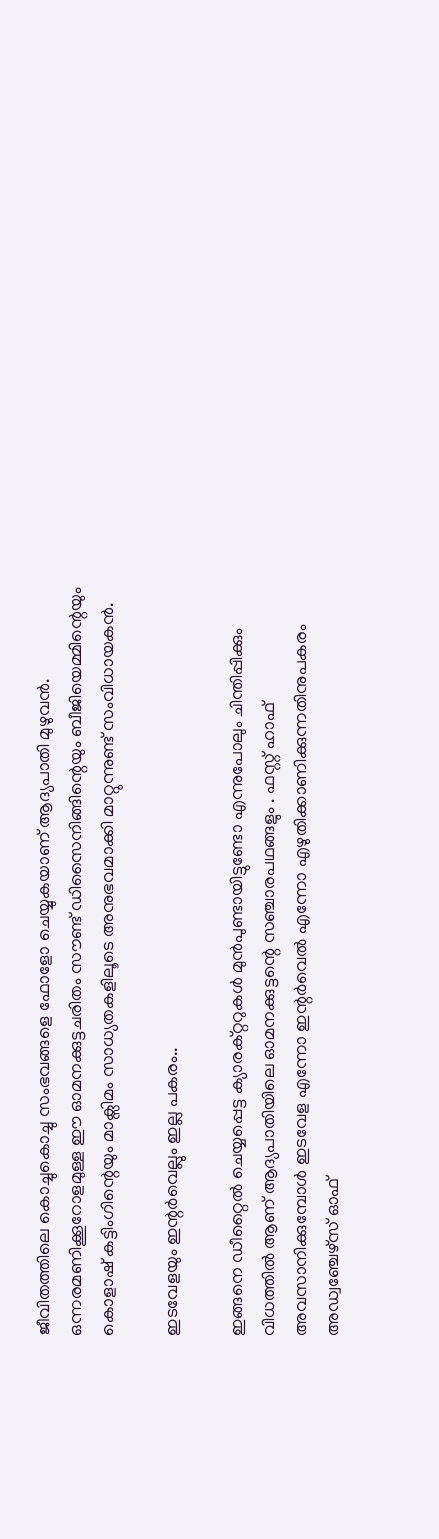ജീവിതത്തിലെ കൊച്ചുകൊച്ചു സംഭവങ്ങളെ ഫോളോ ചെയ്യുകയാണ് ആദ്യപാതി മുഴുവൻ. ഒന്നരമണിക്കൂറോളമുള്ള ഈ ഓമനക്കുട്ടചരിതം സൗണ്ട് ഡിസൈനിങ്ങിന്റെയും ബീജിയെമ്മിന്റെയും കൊളാഷ് കട്ടിംഗിന്റെയും മാക്സിമം സാധ്യതകളിലൂടെ അനുഭവമാക്കി മാറ്റുന്നുണ്ട് സംവിധായകൻ.

ഇടവേളയും ഇന്റർവെല്ലും ഇല്ല പകരം..

ഇങ്ങനെ ഡീറ്റൈൽ ചെയ്യപ്പെട്ട ക്യാരക്റ്ററുകൾ മുൻപുണ്ടായിട്ടുണ്ടോ എന്നുപോലും ചിന്തിപ്പിക്കും വിധത്തിൽ ആണ് ആദ്യപാതിയിലെ ഓമനക്കുട്ടന്റെ സഞ്ചാരപഥങ്ങളും . ഫസ്റ്റ് ഹാഫ് അവസാനിക്കുമ്പോൾ ഇടവേള എന്നോ ഇന്റർവെൽ എന്നോ എഴുതിക്കാണിക്കുന്നതിനുപകരം അഡ്വഞ്ചേഴ്സ് ഓഫ്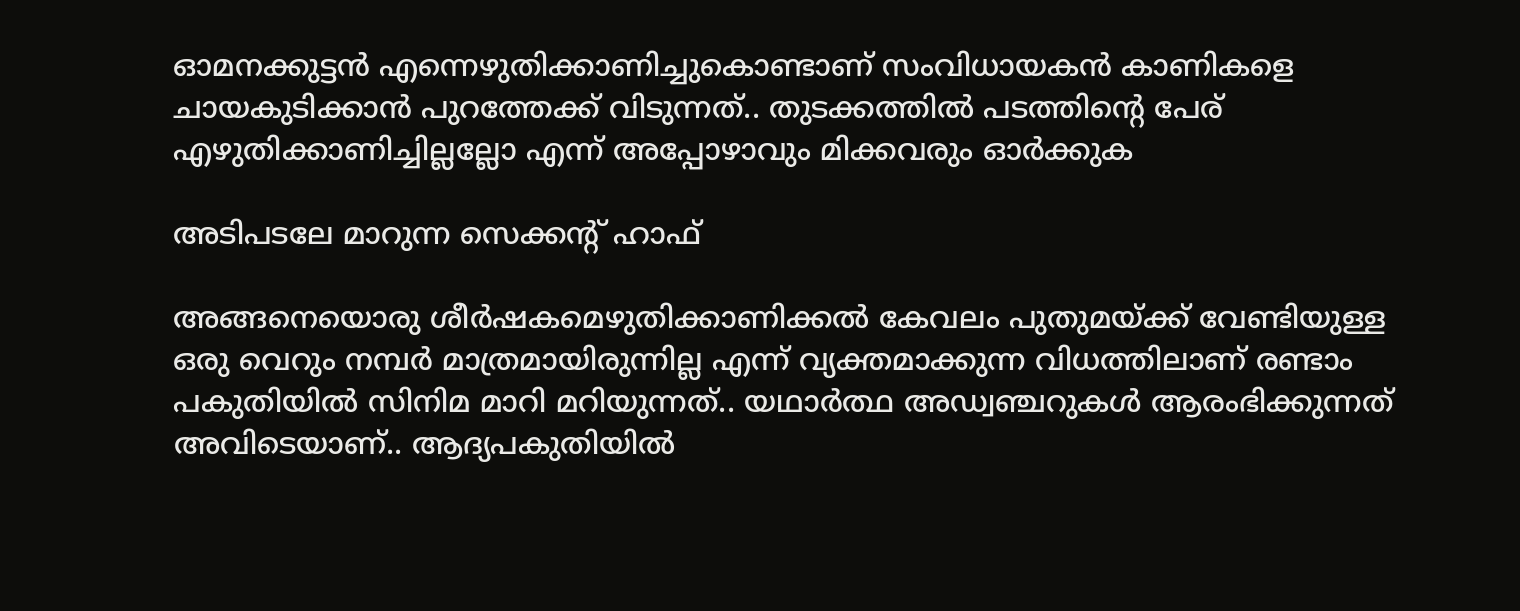ഓമനക്കുട്ടൻ എന്നെഴുതിക്കാണിച്ചുകൊണ്ടാണ് സംവിധായകൻ കാണികളെ ചായകുടിക്കാൻ പുറത്തേക്ക് വിടുന്നത്.. തുടക്കത്തിൽ പടത്തിന്റെ പേര് എഴുതിക്കാണിച്ചില്ലല്ലോ എന്ന് അപ്പോഴാവും മിക്കവരും ഓർക്കുക

അടിപടലേ മാറുന്ന സെക്കന്റ് ഹാഫ്

അങ്ങനെയൊരു ശീർഷകമെഴുതിക്കാണിക്കൽ കേവലം പുതുമയ്ക്ക് വേണ്ടിയുള്ള ഒരു വെറും നമ്പർ മാത്രമായിരുന്നില്ല എന്ന് വ്യക്തമാക്കുന്ന വിധത്തിലാണ് രണ്ടാം പകുതിയിൽ സിനിമ മാറി മറിയുന്നത്.. യഥാർത്ഥ അഡ്വഞ്ചറുകൾ ആരംഭിക്കുന്നത് അവിടെയാണ്.. ആദ്യപകുതിയിൽ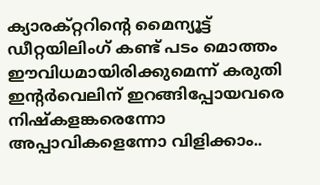ക്യാരക്റ്ററിന്റെ മൈന്യൂട്ട് ഡീറ്റയിലിംഗ് കണ്ട് പടം മൊത്തം ഈവിധമായിരിക്കുമെന്ന് കരുതി ഇന്റർവെലിന് ഇറങ്ങിപ്പോയവരെ നിഷ്കളങ്കരെന്നോ അപ്പാവികളെന്നോ വിളിക്കാം..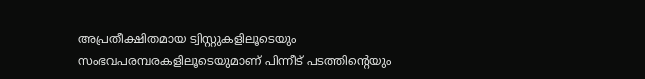അപ്രതീക്ഷിതമായ ട്വിസ്റ്റുകളിലൂടെയും സംഭവപരമ്പരകളിലൂടെയുമാണ് പിന്നീട് പടത്തിന്റെയും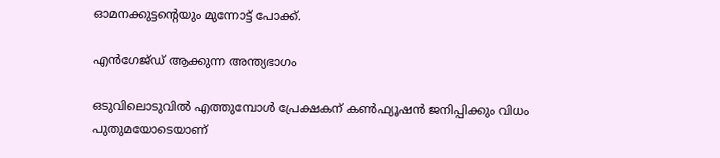ഓമനക്കുട്ടന്റെയും മുന്നോട്ട് പോക്ക്.

എൻഗേജ്ഡ് ആക്കുന്ന അന്ത്യഭാഗം

ഒടുവിലൊടുവിൽ എത്തുമ്പോൾ പ്രേക്ഷകന് കൺഫ്യൂഷൻ ജനിപ്പിക്കും വിധം പുതുമയോടെയാണ്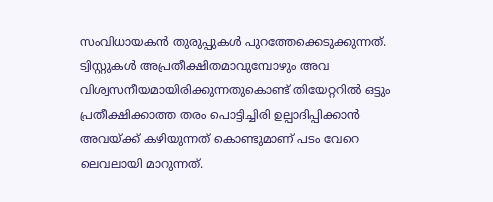സംവിധായകൻ തുരുപ്പുകൾ പുറത്തേക്കെടുക്കുന്നത്. ട്വിസ്റ്റുകൾ അപ്രതീക്ഷിതമാവുമ്പോഴും അവ വിശ്വസനീയമായിരിക്കുന്നതുകൊണ്ട് തിയേറ്ററിൽ ഒട്ടും പ്രതീക്ഷിക്കാത്ത തരം പൊട്ടിച്ചിരി ഉല്പാദിപ്പിക്കാൻ അവയ്ക്ക് കഴിയുന്നത് കൊണ്ടുമാണ് പടം വേറെ ലെവലായി മാറുന്നത്.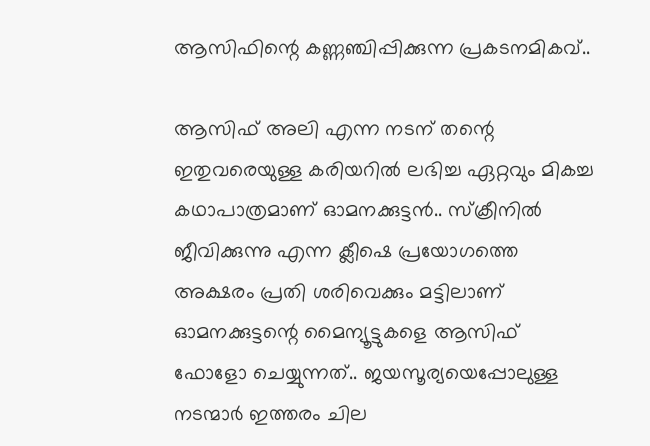ആസിഫിന്റെ കണ്ണഞ്ചിപ്പിക്കുന്ന പ്രകടനമികവ്..

ആസിഫ് അലി എന്ന നടന് തന്റെ ഇതുവരെയുള്ള കരിയറിൽ ലഭിച്ച ഏറ്റവും മികച്ച കഥാപാത്രമാണ് ഓമനക്കുട്ടൻ.. സ്ക്രീനിൽ ജീവിക്കുന്നു എന്ന ക്ലീഷെ പ്രയോഗത്തെ അക്ഷരം പ്രതി ശരിവെക്കും മട്ടിലാണ് ഓമനക്കുട്ടന്റെ മൈന്യൂട്ടുകളെ ആസിഫ് ഫോളോ ചെയ്യുന്നത്.. ജയസൂര്യയെപ്പോലുള്ള നടന്മാർ ഇത്തരം ചില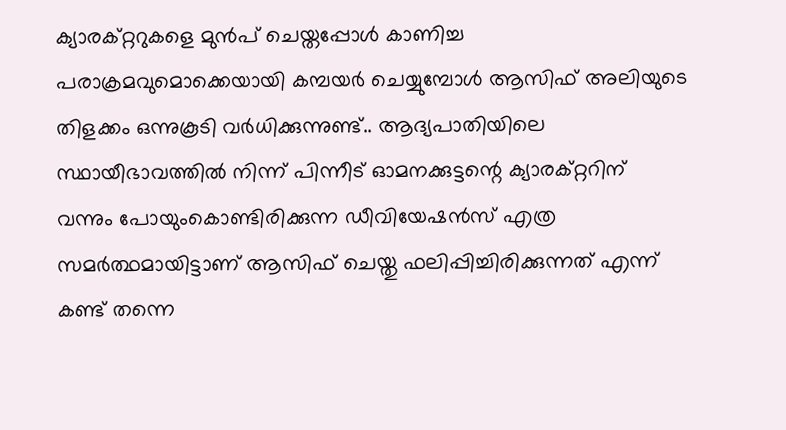ക്യാരക്റ്ററുകളെ മുൻപ് ചെയ്തപ്പോൾ കാണിച്ച പരാക്രമവുമൊക്കെയായി കമ്പയർ ചെയ്യുമ്പോൾ ആസിഫ് അലിയുടെ തിളക്കം ഒന്നുകൂടി വർധിക്കുന്നുണ്ട്.. ആദ്യപാതിയിലെ സ്ഥായീഭാവത്തിൽ നിന്ന് പിന്നീട് ഓമനക്കുട്ടന്റെ ക്യാരക്റ്ററിന് വന്നും പോയുംകൊണ്ടിരിക്കുന്ന ഡീവിയേഷൻസ് എത്ര സമർത്ഥമായിട്ടാണ് ആസിഫ് ചെയ്തു ഫലിപ്പിച്ചിരിക്കുന്നത് എന്ന് കണ്ട് തന്നെ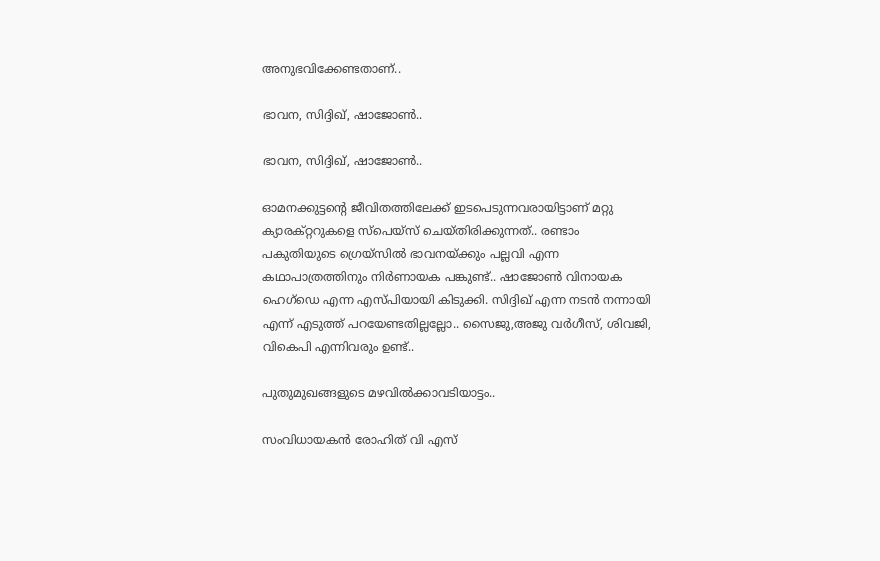അനുഭവിക്കേണ്ടതാണ്..

ഭാവന, സിദ്ദിഖ്, ഷാജോൺ..

ഭാവന, സിദ്ദിഖ്, ഷാജോൺ..

ഓമനക്കുട്ടന്റെ ജീവിതത്തിലേക്ക് ഇടപെടുന്നവരായിട്ടാണ് മറ്റു ക്യാരക്റ്ററുകളെ സ്പെയ്സ് ചെയ്തിരിക്കുന്നത്.. രണ്ടാം പകുതിയുടെ ഗ്രെയ്സിൽ ഭാവനയ്ക്കും പല്ലവി എന്ന കഥാപാത്രത്തിനും നിർണായക പങ്കുണ്ട്.. ഷാജോൺ വിനായക ഹെഗ്ഡെ എന്ന എസ്പിയായി കിടുക്കി. സിദ്ദിഖ് എന്ന നടൻ നന്നായി എന്ന് എടുത്ത് പറയേണ്ടതില്ലല്ലോ.. സൈജു,അജു വർഗീസ്, ശിവജി, വികെപി എന്നിവരും ഉണ്ട്..

പുതുമുഖങ്ങളുടെ മഴവിൽക്കാവടിയാട്ടം..

സംവിധായകൻ രോഹിത് വി എസ്‌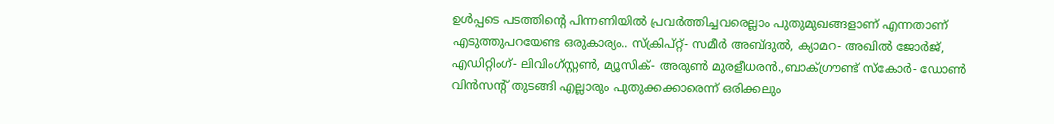ഉൾപ്പടെ പടത്തിന്റെ പിന്നണിയിൽ പ്രവർത്തിച്ചവരെല്ലാം പുതുമുഖങ്ങളാണ് എന്നതാണ് എടുത്തുപറയേണ്ട ഒരുകാര്യം.. സ്ക്രിപ്റ്റ്- സമീർ അബ്ദുൽ, ക്യാമറ- അഖിൽ ജോർജ്, എഡിറ്റിംഗ്- ലിവിംഗ്സ്റ്റൺ, മ്യൂസിക്- അരുൺ മുരളീധരൻ.,ബാക്ഗ്രൗണ്ട് സ്കോർ- ഡോൺ വിൻസന്റ് തുടങ്ങി എല്ലാരും പുതുക്കക്കാരെന്ന് ഒരിക്കലും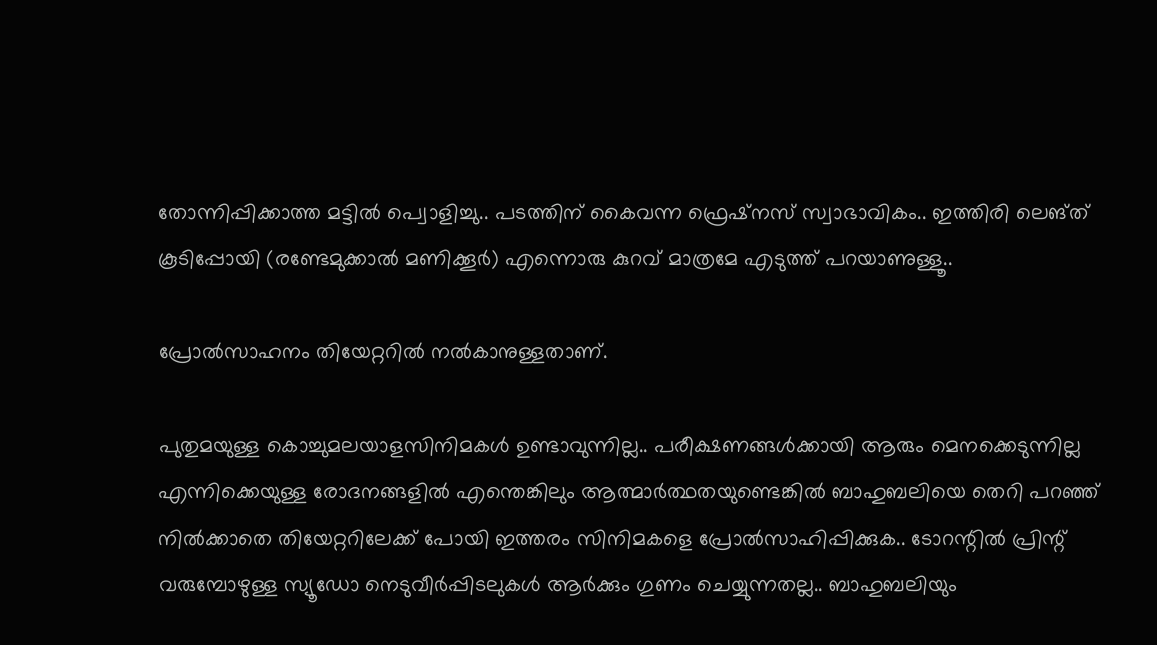തോന്നിപ്പിക്കാത്ത മട്ടിൽ പ്വൊളിച്ചു.. പടത്തിന് കൈവന്ന ഫ്രെഷ്നസ് സ്വാഭാവികം.. ഇത്തിരി ലെങ്ത് കൂടിപ്പോയി (രണ്ടേമുക്കാൽ മണിക്കൂർ) എന്നൊരു കുറവ് മാത്രമേ എടുത്ത് പറയാണുള്ളൂ..

പ്രോൽസാഹനം തിയേറ്ററിൽ നൽകാനുള്ളതാണ്.

പുതുമയുള്ള കൊച്ചുമലയാളസിനിമകൾ ഉണ്ടാവുന്നില്ല.. പരീക്ഷണങ്ങൾക്കായി ആരും മെനക്കെടുന്നില്ല എന്നിക്കെയുള്ള രോദനങ്ങളിൽ എന്തെങ്കിലും ആത്മാർത്ഥതയുണ്ടെങ്കിൽ ബാഹുബലിയെ തെറി പറഞ്ഞ് നിൽക്കാതെ തിയേറ്ററിലേക്ക് പോയി ഇത്തരം സിനിമകളെ പ്രോൽസാഹിപ്പിക്കുക.. ടോറന്റിൽ പ്രിന്റ് വരുമ്പോഴുള്ള സ്യൂഡോ നെടുവീർപ്പിടലുകൾ ആർക്കും ഗുണം ചെയ്യുന്നതല്ല.. ബാഹുബലിയും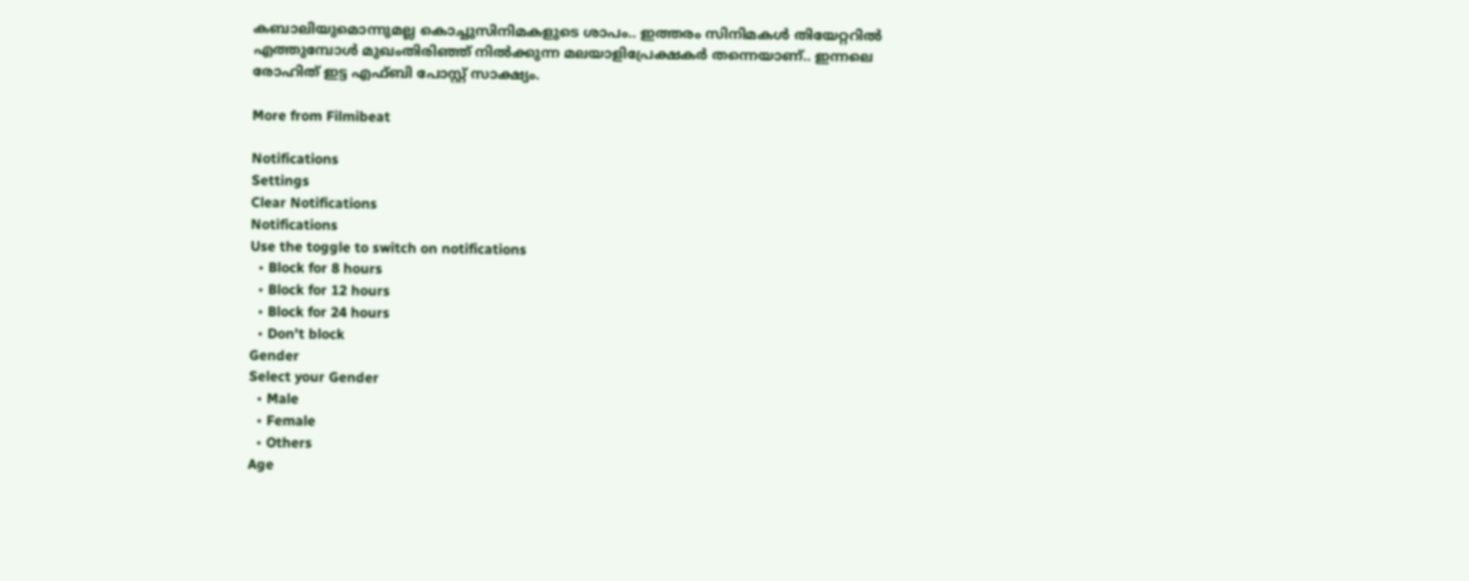കബാലിയുമൊന്നുമല്ല കൊച്ചുസിനിമകളുടെ ശാപം.. ഇത്തരം സിനിമകൾ തിയേറ്ററിൽ എത്തുമ്പോൾ മുഖംതിരിഞ്ഞ് നിൽക്കുന്ന മലയാളിപ്രേക്ഷകർ തന്നെയാണ്.. ഇന്നലെ രോഹിത് ഇട്ട എഫ്ബി പോസ്റ്റ് സാക്ഷ്യം.

More from Filmibeat

Notifications
Settings
Clear Notifications
Notifications
Use the toggle to switch on notifications
  • Block for 8 hours
  • Block for 12 hours
  • Block for 24 hours
  • Don't block
Gender
Select your Gender
  • Male
  • Female
  • Others
Age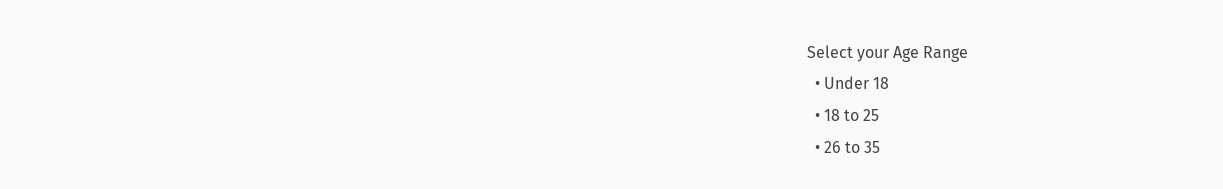Select your Age Range
  • Under 18
  • 18 to 25
  • 26 to 35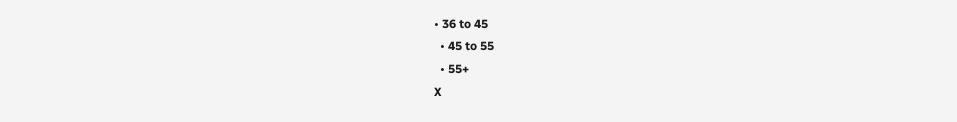• 36 to 45
  • 45 to 55
  • 55+
X